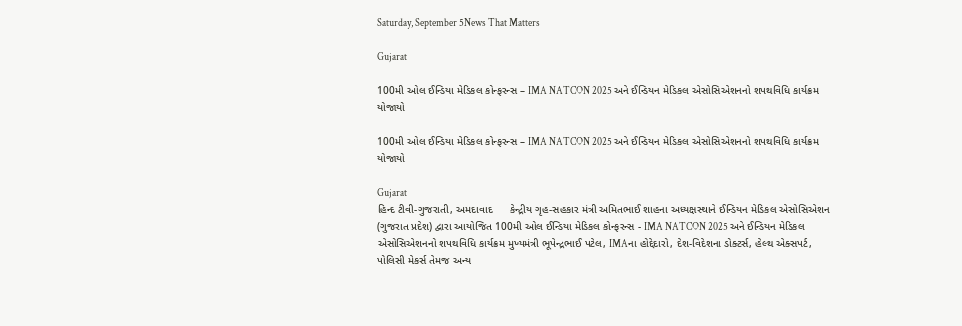Saturday, September 5News That Matters

Gujarat

100મી ઓલ ઈન્ડિયા મેડિકલ કોન્ફરન્સ – IMA NATCON 2025 અને ઈન્ડિયન મેડિકલ એસોસિએશનનો શપથવિધિ કાર્યક્રમ યોજાયો

100મી ઓલ ઈન્ડિયા મેડિકલ કોન્ફરન્સ – IMA NATCON 2025 અને ઈન્ડિયન મેડિકલ એસોસિએશનનો શપથવિધિ કાર્યક્રમ યોજાયો

Gujarat
હિન્દ ટીવી-ગુજરાતી, અમદાવાદ      કેન્દ્રીય ગૃહ-સહકાર મંત્રી અમિતભાઈ શાહના અધ્યક્ષસ્થાને ઈન્ડિયન મેડિકલ એસોસિએશન (ગુજરાત પ્રદેશ) દ્વારા આયોજિત 100મી ઓલ ઈન્ડિયા મેડિકલ કોન્ફરન્સ - IMA NATCON 2025 અને ઈન્ડિયન મેડિકલ એસોસિએશનનો શપથવિધિ કાર્યક્રમ મુખ્યમંત્રી ભૂપેન્દ્રભાઈ પટેલ, IMAના હોદ્દેદારો, દેશ-વિદેશના ડોક્ટર્સ, હેલ્થ એક્સપર્ટ, પોલિસી મેકર્સ તેમજ અન્ય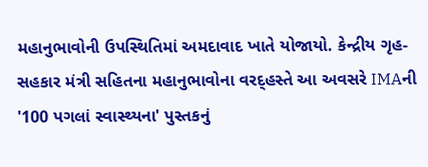મહાનુભાવોની ઉપસ્થિતિમાં અમદાવાદ ખાતે યોજાયો. કેન્દ્રીય ગૃહ-સહકાર મંત્રી સહિતના મહાનુભાવોના વરદ્હસ્તે આ અવસરે IMAની '100 પગલાં સ્વાસ્થ્યના' પુસ્તકનું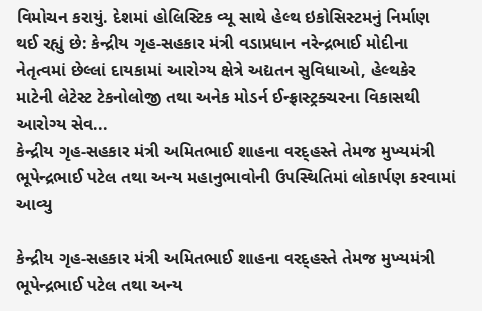વિમોચન કરાયું. દેશમાં હોલિસ્ટિક વ્યૂ સાથે હેલ્થ ઇકોસિસ્ટમનું નિર્માણ થઈ રહ્યું છે: કેન્દ્રીય ગૃહ-સહકાર મંત્રી વડાપ્રધાન નરેન્દ્રભાઈ મોદીના નેતૃત્વમાં છેલ્લાં દાયકામાં આરોગ્ય ક્ષેત્રે અદ્યતન સુવિધાઓ, હેલ્થકેર માટેની લેટેસ્ટ ટેકનોલોજી તથા અનેક મોડર્ન ઈન્ફ્રાસ્ટ્રક્ચરના વિકાસથી આરોગ્ય સેવ...
કેન્દ્રીય ગૃહ-સહકાર મંત્રી અમિતભાઈ શાહના વરદ્હસ્તે તેમજ મુખ્યમંત્રી ભૂપેન્દ્રભાઈ પટેલ તથા અન્ય મહાનુભાવોની ઉપસ્થિતિમાં લોકાર્પણ કરવામાં આવ્યુ

કેન્દ્રીય ગૃહ-સહકાર મંત્રી અમિતભાઈ શાહના વરદ્હસ્તે તેમજ મુખ્યમંત્રી ભૂપેન્દ્રભાઈ પટેલ તથા અન્ય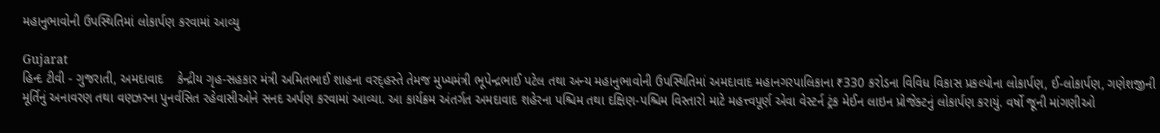મહાનુભાવોની ઉપસ્થિતિમાં લોકાર્પણ કરવામાં આવ્યુ

Gujarat
હિન્દ ટીવી - ગુજરાતી, અમદાવાદ    કેન્દ્રીય ગૃહ-સહકાર મંત્રી અમિતભાઈ શાહના વરદ્હસ્તે તેમજ મુખ્યમંત્રી ભૂપેન્દ્રભાઈ પટેલ તથા અન્ય મહાનુભાવોની ઉપસ્થિતિમાં અમદાવાદ મહાનગરપાલિકાના ₹330 કરોડના વિવિધ વિકાસ પ્રકલ્પોના લોકાર્પણ, ઈ-લોકાર્પણ, ગણેશજીની મૂર્તિનું અનાવરણ તથા વણઝરના પુનર્વસિત રહેવાસીઓને સનદ અર્પણ કરવામાં આવ્યા. આ કાર્યક્રમ અંતર્ગત અમદાવાદ શહેરના પશ્ચિમ તથા દક્ષિણ-પશ્ચિમ વિસ્તારો માટે મહત્ત્વપૂર્ણ એવા વેસ્ટર્ન ટ્રંક મેઈન લાઇન પ્રોજેક્ટનું લોકાર્પણ કરાયું. વર્ષો જૂની માંગણીઓ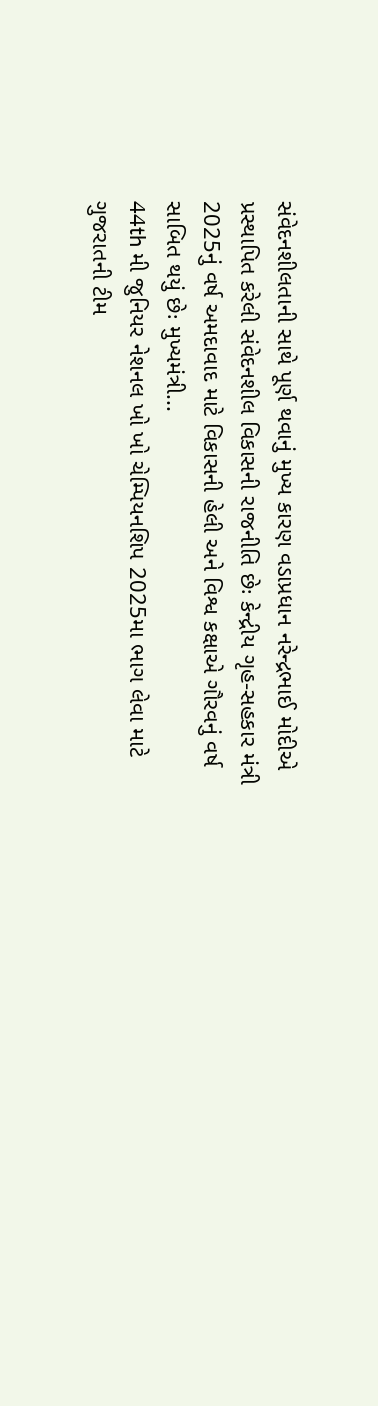સંવેદનશીલતાની સાથે પૂર્ણ થવાનું મુખ્ય કારણ વડાપ્રધાન નરેન્દ્રભાઈ મોદીએ પ્રસ્થાપિત કરેલી સંવેદનશીલ વિકાસની રાજનીતિ છેઃ કેન્દ્રીય ગૃહ-સહકાર મંત્રી 2025નું વર્ષ અમદાવાદ માટે વિકાસની હેલી અને વિશ્વ કક્ષાએ ગૌરવનું વર્ષ સાબિત થયું છેઃ મુખ્યમંત્રી...
44th મી જુનિયર નેશનલ ખો ખો ચેમ્પિયનશિપ 2025મા ભાગ લેવા માટે ગુજરાતની ટીમ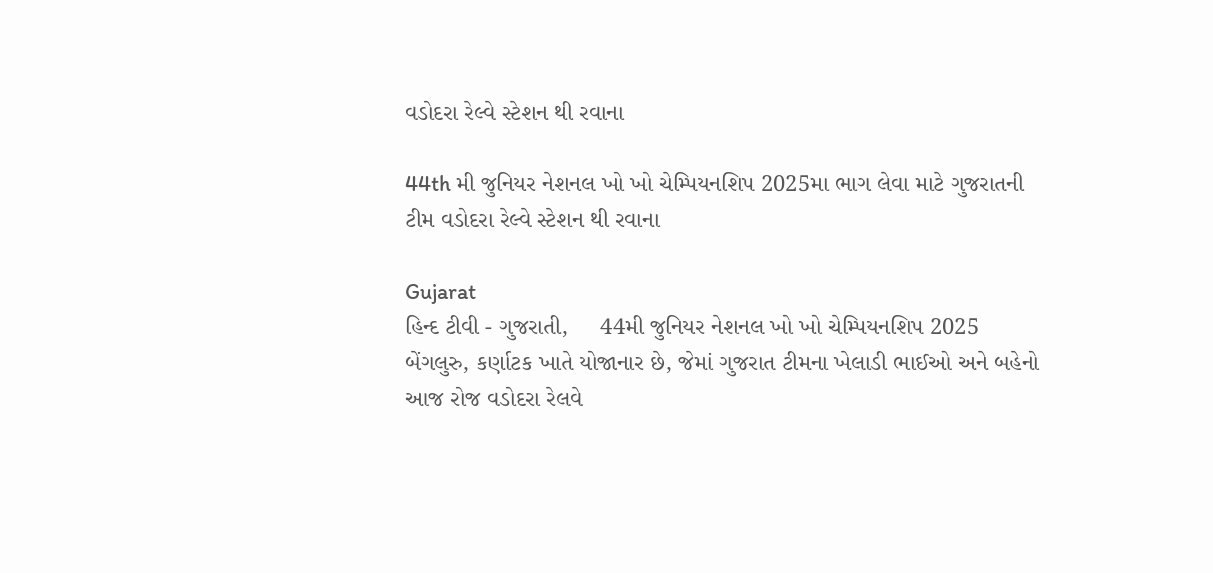વડોદરા રેલ્વે સ્ટેશન થી રવાના

44th મી જુનિયર નેશનલ ખો ખો ચેમ્પિયનશિપ 2025મા ભાગ લેવા માટે ગુજરાતની ટીમ વડોદરા રેલ્વે સ્ટેશન થી રવાના

Gujarat
હિન્દ ટીવી - ગુજરાતી,     44મી જુનિયર નેશનલ ખો ખો ચેમ્પિયનશિપ 2025 બેંગલુરુ, કર્ણાટક ખાતે યોજાનાર છે, જેમાં ગુજરાત ટીમના ખેલાડી ભાઈઓ અને બહેનો આજ રોજ વડોદરા રેલવે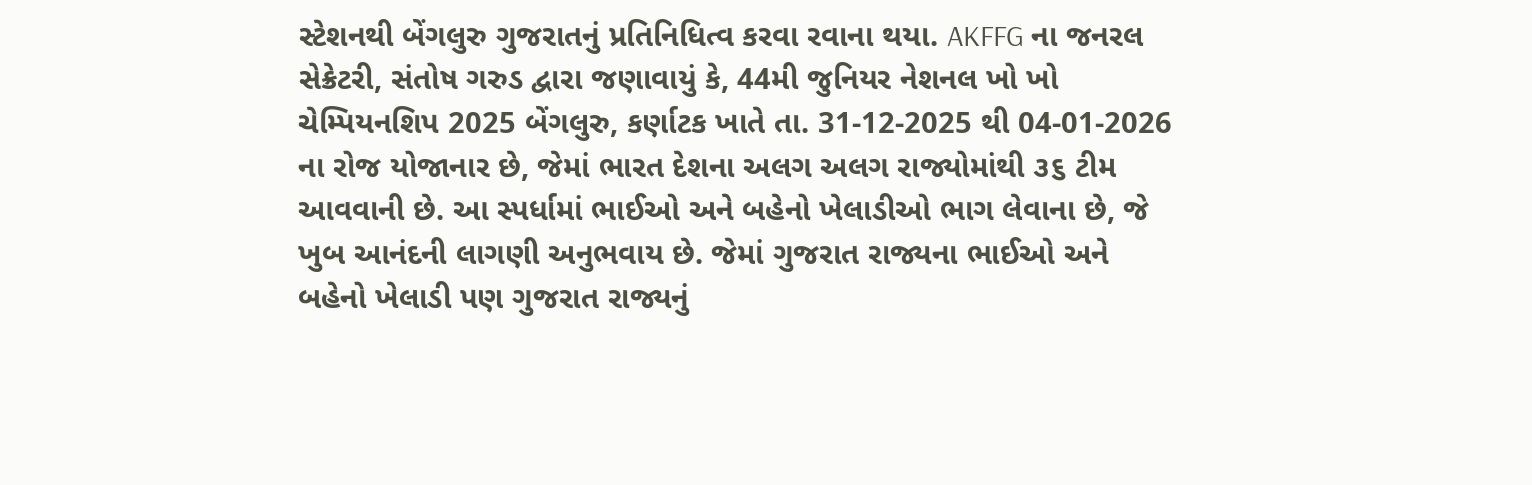સ્ટેશનથી બેંગલુરુ ગુજરાતનું પ્રતિનિધિત્વ કરવા રવાના થયા. AKFFG ના જનરલ સેક્રેટરી, સંતોષ ગરુડ દ્વારા જણાવાયું કે, 44મી જુનિયર નેશનલ ખો ખો ચેમ્પિયનશિપ 2025 બેંગલુરુ, કર્ણાટક ખાતે તા. 31-12-2025 થી 04-01-2026 ના રોજ યોજાનાર છે, જેમાં ભારત દેશના અલગ અલગ રાજ્યોમાંથી ૩૬ ટીમ આવવાની છે. આ સ્પર્ધામાં ભાઈઓ અને બહેનો ખેલાડીઓ ભાગ લેવાના છે, જે ખુબ આનંદની લાગણી અનુભવાય છે. જેમાં ગુજરાત રાજ્યના ભાઈઓ અને બહેનો ખેલાડી પણ ગુજરાત રાજ્યનું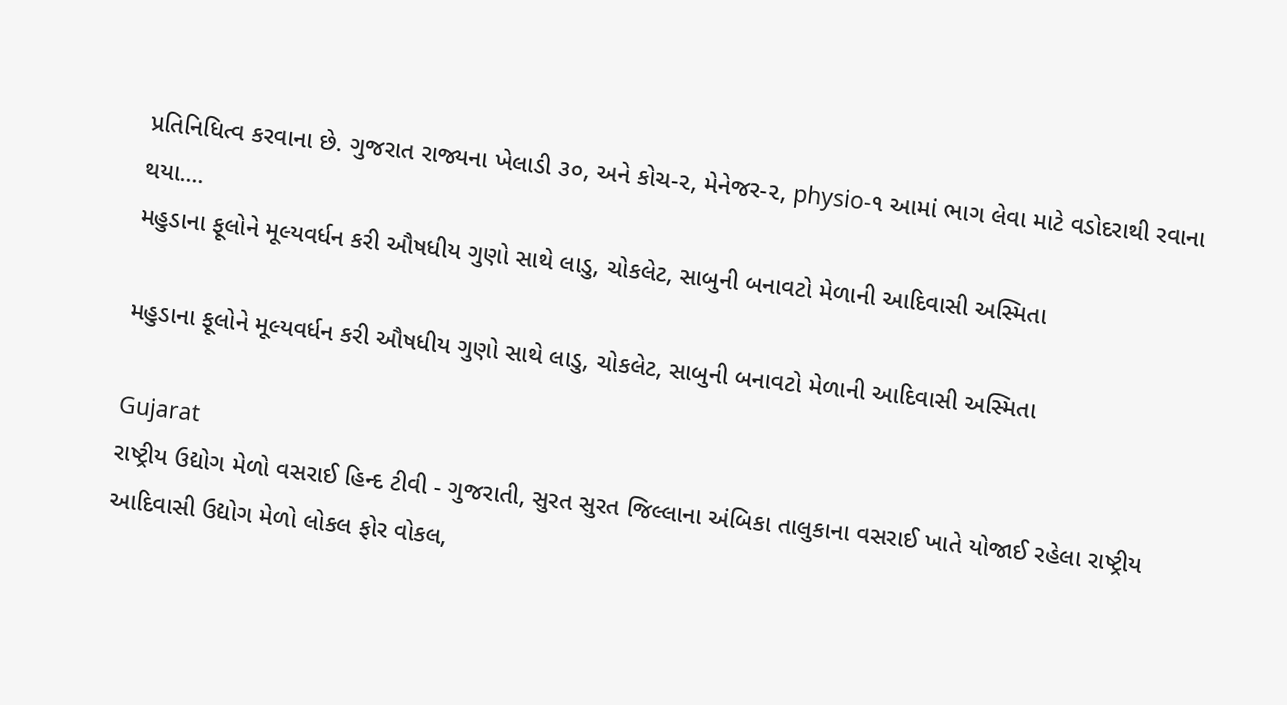પ્રતિનિધિત્વ કરવાના છે. ગુજરાત રાજ્યના ખેલાડી ૩૦, અને કોચ-૨, મેનેજર-૨, physio-૧ આમાં ભાગ લેવા માટે વડોદરાથી રવાના થયા....
મહુડાના ફૂલોને મૂલ્યવર્ધન કરી ઔષધીય ગુણો સાથે લાડુ, ચોકલેટ, સાબુની બનાવટો મેળાની આદિવાસી અસ્મિતા

મહુડાના ફૂલોને મૂલ્યવર્ધન કરી ઔષધીય ગુણો સાથે લાડુ, ચોકલેટ, સાબુની બનાવટો મેળાની આદિવાસી અસ્મિતા

Gujarat
રાષ્ટ્રીય ઉદ્યોગ મેળો વસરાઈ હિન્દ ટીવી - ગુજરાતી, સુરત સુરત જિલ્લાના અંબિકા તાલુકાના વસરાઈ ખાતે યોજાઈ રહેલા રાષ્ટ્રીય આદિવાસી ઉદ્યોગ મેળો લોકલ ફોર વોકલ,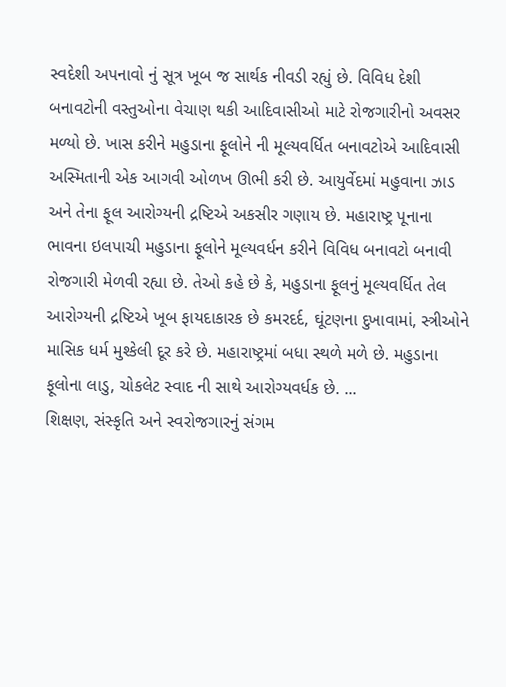સ્વદેશી અપનાવો નું સૂત્ર ખૂબ જ સાર્થક નીવડી રહ્યું છે. વિવિધ દેશી બનાવટોની વસ્તુઓના વેચાણ થકી આદિવાસીઓ માટે રોજગારીનો અવસર મળ્યો છે. ખાસ કરીને મહુડાના ફૂલોને ની મૂલ્યવર્ધિત બનાવટોએ આદિવાસી અસ્મિતાની એક આગવી ઓળખ ઊભી કરી છે. આયુર્વેદમાં મહુવાના ઝાડ અને તેના ફૂલ આરોગ્યની દ્રષ્ટિએ અકસીર ગણાય છે. મહારાષ્ટ્ર પૂનાના ભાવના ઇલપાચી મહુડાના ફૂલોને મૂલ્યવર્ધન કરીને વિવિધ બનાવટો બનાવી રોજગારી મેળવી રહ્યા છે. તેઓ કહે છે કે, મહુડાના ફૂલનું મૂલ્યવર્ધિત તેલ આરોગ્યની દ્રષ્ટિએ ખૂબ ફાયદાકારક છે કમરદર્દ, ઘૂંટણના દુખાવામાં, સ્ત્રીઓને માસિક ધર્મ મુશ્કેલી દૂર કરે છે. મહારાષ્ટ્રમાં બધા સ્થળે મળે છે. મહુડાના ફૂલોના લાડુ, ચોકલેટ સ્વાદ ની સાથે આરોગ્યવર્ધક છે. ...
શિક્ષણ, સંસ્કૃતિ અને સ્વરોજગારનું સંગમ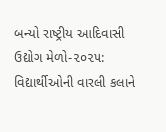બન્યો રાષ્ટ્રીય આદિવાસી ઉદ્યોગ મેળો-૨૦૨૫: વિદ્યાર્થીઓની વારલી કલાને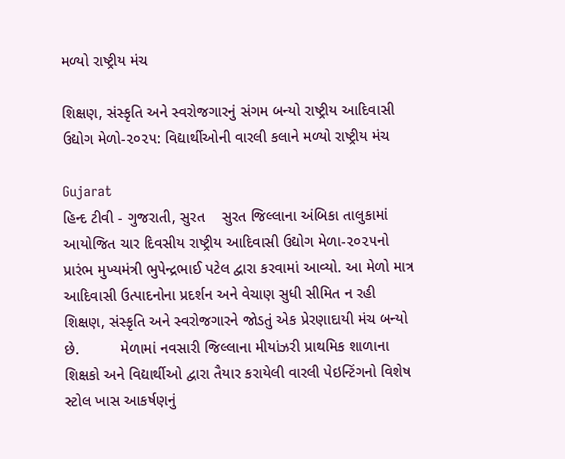મળ્યો રાષ્ટ્રીય મંચ

શિક્ષણ, સંસ્કૃતિ અને સ્વરોજગારનું સંગમ બન્યો રાષ્ટ્રીય આદિવાસી ઉદ્યોગ મેળો-૨૦૨૫: વિદ્યાર્થીઓની વારલી કલાને મળ્યો રાષ્ટ્રીય મંચ

Gujarat
હિન્દ ટીવી - ગુજરાતી, સુરત    સુરત જિલ્લાના અંબિકા તાલુકામાં આયોજિત ચાર દિવસીય રાષ્ટ્રીય આદિવાસી ઉદ્યોગ મેળા-૨૦૨૫નો પ્રારંભ મુખ્યમંત્રી ભુપેન્દ્રભાઈ પટેલ દ્વારા કરવામાં આવ્યો. આ મેળો માત્ર આદિવાસી ઉત્પાદનોના પ્રદર્શન અને વેચાણ સુધી સીમિત ન રહી શિક્ષણ, સંસ્કૃતિ અને સ્વરોજગારને જોડતું એક પ્રેરણાદાયી મંચ બન્યો છે.          મેળામાં નવસારી જિલ્લાના મીયાંઝરી પ્રાથમિક શાળાના શિક્ષકો અને વિદ્યાર્થીઓ દ્વારા તૈયાર કરાયેલી વારલી પેઇન્ટિંગનો વિશેષ સ્ટોલ ખાસ આકર્ષણનું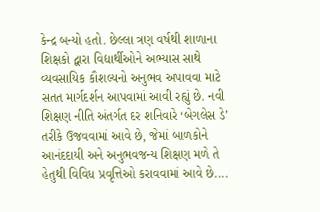કેન્દ્ર બન્યો હતો. છેલ્લા ત્રણ વર્ષથી શાળાના શિક્ષકો દ્વારા વિદ્યાર્થીઓને અભ્યાસ સાથે વ્યવસાયિક કૌશલ્યનો અનુભવ અપાવવા માટે સતત માર્ગદર્શન આપવામાં આવી રહ્યું છે. નવી શિક્ષણ નીતિ અંતર્ગત દર શનિવારે ‘બેગલેસ ડે’ તરીકે ઉજવવામાં આવે છે, જેમાં બાળકોને આનંદદાયી અને અનુભવજન્ય શિક્ષણ મળે તે હેતુથી વિવિધ પ્રવૃત્તિઓ કરાવવામાં આવે છે....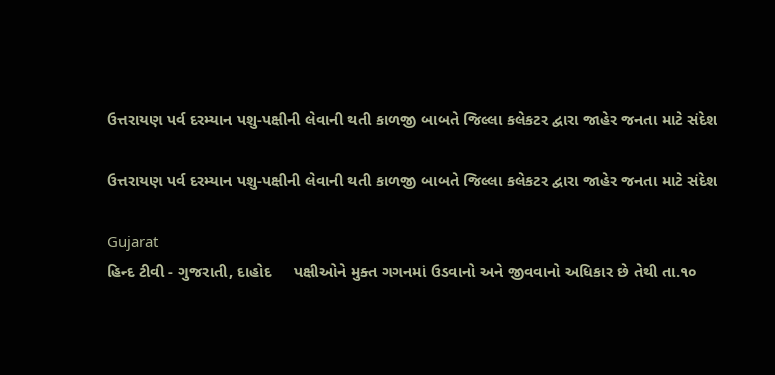ઉત્તરાયણ પર્વ દરમ્યાન પશુ-પક્ષીની લેવાની થતી કાળજી બાબતે જિલ્લા કલેકટર દ્વારા જાહેર જનતા માટે સંદેશ

ઉત્તરાયણ પર્વ દરમ્યાન પશુ-પક્ષીની લેવાની થતી કાળજી બાબતે જિલ્લા કલેકટર દ્વારા જાહેર જનતા માટે સંદેશ

Gujarat
હિન્દ ટીવી - ગુજરાતી, દાહોદ     પક્ષીઓને મુક્ત ગગનમાં ઉડવાનો અને જીવવાનો અધિકાર છે તેથી તા.૧૦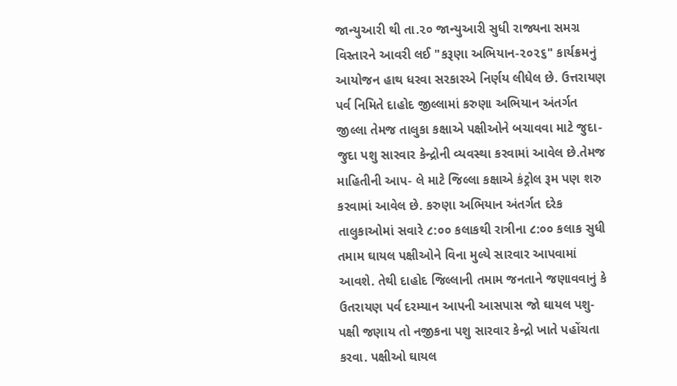જાન્યુઆરી થી તા.૨૦ જાન્યુઆરી સુધી રાજ્યના સમગ્ર વિસ્તારને આવરી લઈ "કરૂણા અભિયાન-૨૦૨૬" કાર્યક્રમનું આયોજન હાથ ધરવા સરકારએ નિર્ણય લીધેલ છે. ઉત્તરાયણ પર્વ નિમિતે દાહોદ જીલ્લામાં કરુણા અભિયાન અંતર્ગત જીલ્લા તેમજ તાલુકા કક્ષાએ પક્ષીઓને બચાવવા માટે જુદા-જુદા પશુ સારવાર કેન્દ્રોની વ્યવસ્થા કરવામાં આવેલ છે.તેમજ માહિતીની આપ- લે માટે જિલ્લા કક્ષાએ કંટ્રોલ રૂમ પણ શરુ કરવામાં આવેલ છે. કરુણા અભિયાન અંતર્ગત દરેક તાલુકાઓમાં સવારે ૮:૦૦ કલાકથી રાત્રીના ૮:૦૦ કલાક સુધી તમામ ઘાયલ પક્ષીઓને વિના મુલ્યે સારવાર આપવામાં આવશે. તેથી દાહોદ જિલ્લાની તમામ જનતાને જણાવવાનું કે ઉતરાયણ પર્વ દરમ્યાન આપની આસપાસ જો ઘાયલ પશુ-પક્ષી જણાય તો નજીકના પશુ સારવાર કેન્દ્રો ખાતે પહોંચતા કરવા. પક્ષીઓ ઘાયલ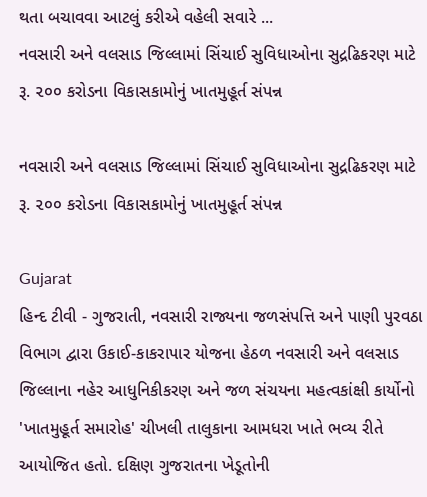થતા બચાવવા આટલું કરીએ વહેલી સવારે ...
નવસારી અને વલસાડ જિલ્લામાં સિંચાઈ સુવિધાઓના સુદ્રઢિકરણ માટે રૂ. ૨૦૦ કરોડના વિકાસકામોનું ખાતમુહૂર્ત સંપન્ન

નવસારી અને વલસાડ જિલ્લામાં સિંચાઈ સુવિધાઓના સુદ્રઢિકરણ માટે રૂ. ૨૦૦ કરોડના વિકાસકામોનું ખાતમુહૂર્ત સંપન્ન

Gujarat
હિન્દ ટીવી - ગુજરાતી, નવસારી રાજ્યના જળસંપત્તિ અને પાણી પુરવઠા વિભાગ દ્વારા ઉકાઈ-કાકરાપાર યોજના હેઠળ નવસારી અને વલસાડ જિલ્લાના નહેર આધુનિકીકરણ અને જળ સંચયના મહત્વકાંક્ષી કાર્યોનો 'ખાતમુહૂર્ત સમારોહ' ચીખલી તાલુકાના આમધરા ખાતે ભવ્ય રીતે આયોજિત હતો. દક્ષિણ ગુજરાતના ખેડૂતોની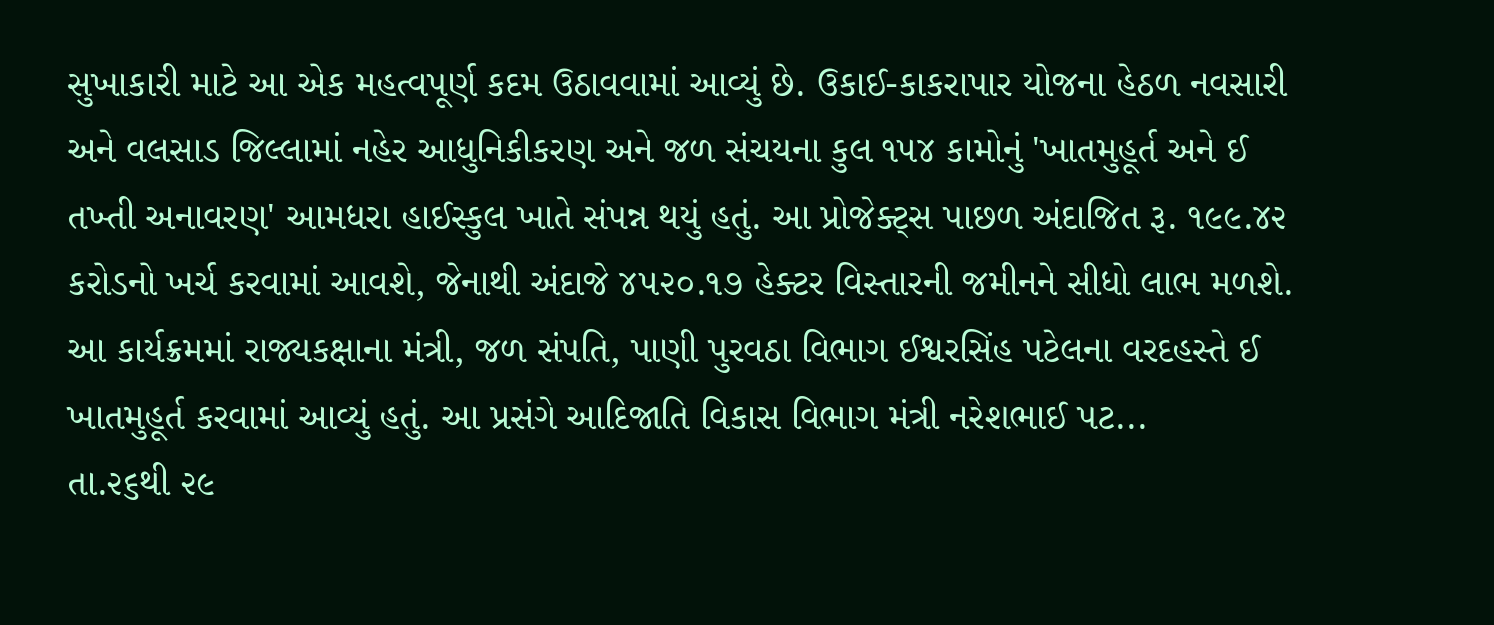સુખાકારી માટે આ એક મહત્વપૂર્ણ કદમ ઉઠાવવામાં આવ્યું છે. ઉકાઈ-કાકરાપાર યોજના હેઠળ નવસારી અને વલસાડ જિલ્લામાં નહેર આધુનિકીકરણ અને જળ સંચયના કુલ ૧૫૪ કામોનું 'ખાતમુહૂર્ત અને ઈ તખ્તી અનાવરણ' આમધરા હાઈસ્કુલ ખાતે સંપન્ન થયું હતું. આ પ્રોજેક્ટ્સ પાછળ અંદાજિત રૂ. ૧૯૯.૪૨ કરોડનો ખર્ચ કરવામાં આવશે, જેનાથી અંદાજે ૪૫૨૦.૧૭ હેક્ટર વિસ્તારની જમીનને સીધો લાભ મળશે. આ કાર્યક્રમમાં રાજ્યકક્ષાના મંત્રી, જળ સંપતિ, પાણી પુરવઠા વિભાગ ઈશ્વરસિંહ પટેલના વરદહસ્તે ઈ ખાતમુહૂર્ત કરવામાં આવ્યું હતું. આ પ્રસંગે આદિજાતિ વિકાસ વિભાગ મંત્રી નરેશભાઈ પટ...
તા.૨૬થી ૨૯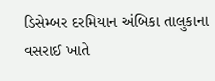ડિસેમ્બર દરમિયાન અંબિકા તાલુકાના વસરાઈ ખાતે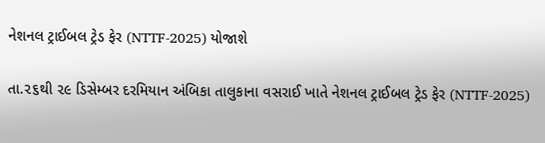નેશનલ ટ્રાઈબલ ટ્રેડ ફેર (NTTF-2025) યોજાશે

તા.૨૬થી ૨૯ ડિસેમ્બર દરમિયાન અંબિકા તાલુકાના વસરાઈ ખાતે નેશનલ ટ્રાઈબલ ટ્રેડ ફેર (NTTF-2025)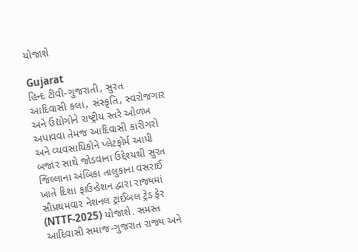યોજાશે

Gujarat
હિન્દ ટીવી-ગુજરાતી, સુરત     આદિવાસી કલા, સંસ્કૃતિ, સ્વરોજગાર અને ઉદ્યોગોને રાષ્ટ્રીય સ્તરે ઓળખ અપાવવા તેમજ આદિવાસી કારીગરો અને વ્યવસાયિકોને પ્લેટફોર્મ આપી બજાર સાથે જોડવાના ઉદ્દેશ્યથી સુરત જિલ્લાના અંબિકા તાલુકાના વસરાઈ ખાતે દિશા ફાઉન્ડેશન દ્વારા રાજ્યમાં સૌપ્રથમવાર નેશનલ ટ્રાઈબલ ટ્રેડ ફેર (NTTF-2025) યોજાશે. સમસ્ત આદિવાસી સમાજ-ગુજરાત રાજ્ય અને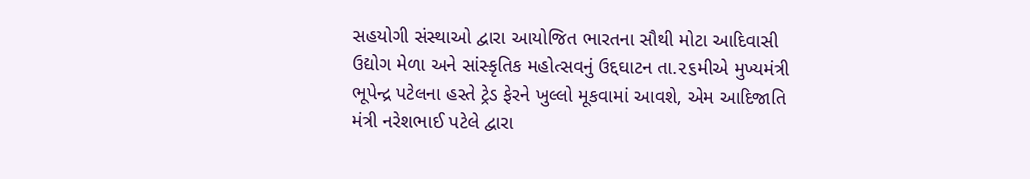સહયોગી સંસ્થાઓ દ્વારા આયોજિત ભારતના સૌથી મોટા આદિવાસી ઉદ્યોગ મેળા અને સાંસ્કૃતિક મહોત્સવનું ઉદ્દઘાટન તા.૨૬મીએ મુખ્યમંત્રી ભૂપેન્દ્ર પટેલના હસ્તે ટ્રેડ ફેરને ખુલ્લો મૂકવામાં આવશે, એમ આદિજાતિ મંત્રી નરેશભાઈ પટેલે દ્વારા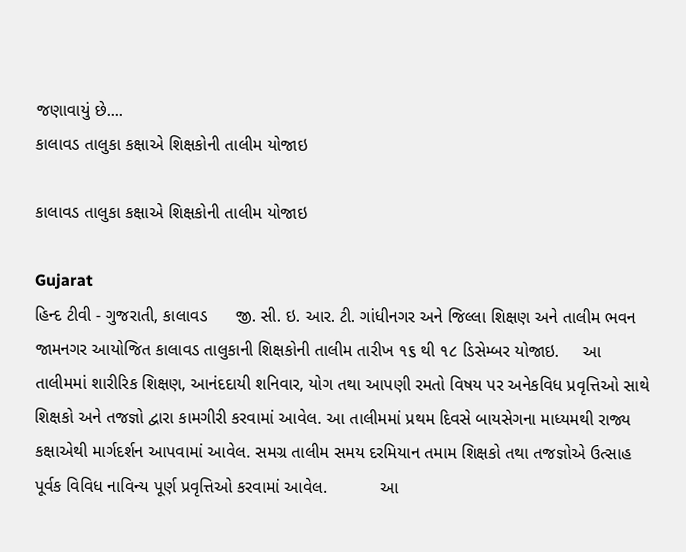જણાવાયું છે....
કાલાવડ તાલુકા કક્ષાએ શિક્ષકોની તાલીમ યોજાઇ

કાલાવડ તાલુકા કક્ષાએ શિક્ષકોની તાલીમ યોજાઇ

Gujarat
હિન્દ ટીવી - ગુજરાતી, કાલાવડ      જી. સી. ઇ. આર. ટી. ગાંધીનગર અને જિલ્લા શિક્ષણ અને તાલીમ ભવન જામનગર આયોજિત કાલાવડ તાલુકાની શિક્ષકોની તાલીમ તારીખ ૧૬ થી ૧૮ ડિસેમ્બર યોજાઇ.     આ તાલીમમાં શારીરિક શિક્ષણ, આનંદદાયી શનિવાર, યોગ તથા આપણી રમતો વિષય પર અનેકવિધ પ્રવૃત્તિઓ સાથે શિક્ષકો અને તજજ્ઞો દ્વારા કામગીરી કરવામાં આવેલ. આ તાલીમમાં પ્રથમ દિવસે બાયસેગના માધ્યમથી રાજ્ય કક્ષાએથી માર્ગદર્શન આપવામાં આવેલ. સમગ્ર તાલીમ સમય દરમિયાન તમામ શિક્ષકો તથા તજજ્ઞોએ ઉત્સાહ પૂર્વક વિવિધ નાવિન્ય પૂર્ણ પ્રવૃત્તિઓ કરવામાં આવેલ.           આ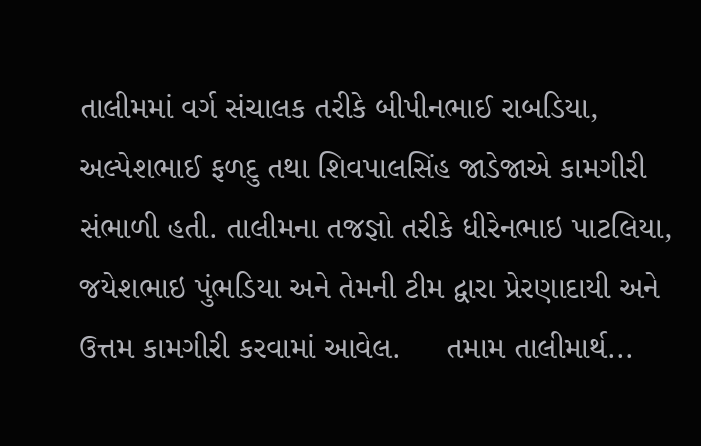તાલીમમાં વર્ગ સંચાલક તરીકે બીપીનભાઈ રાબડિયા, અલ્પેશભાઈ ફળદુ તથા શિવપાલસિંહ જાડેજાએ કામગીરી સંભાળી હતી. તાલીમના તજજ્ઞો તરીકે ધીરેનભાઇ પાટલિયા, જયેશભાઇ પુંભડિયા અને તેમની ટીમ દ્વારા પ્રેરણાદાયી અને ઉત્તમ કામગીરી કરવામાં આવેલ.     તમામ તાલીમાર્થ...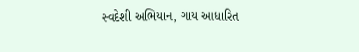સ્વદેશી અભિયાન, ગાય આધારિત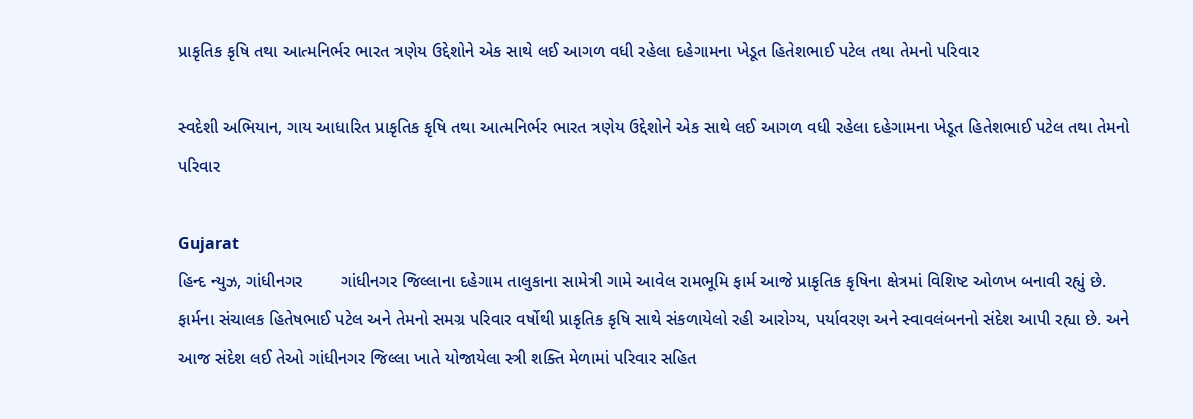પ્રાકૃતિક કૃષિ તથા આત્મનિર્ભર ભારત ત્રણેય ઉદ્દેશોને એક સાથે લઈ આગળ વધી રહેલા દહેગામના ખેડૂત હિતેશભાઈ પટેલ તથા તેમનો પરિવાર

સ્વદેશી અભિયાન, ગાય આધારિત પ્રાકૃતિક કૃષિ તથા આત્મનિર્ભર ભારત ત્રણેય ઉદ્દેશોને એક સાથે લઈ આગળ વધી રહેલા દહેગામના ખેડૂત હિતેશભાઈ પટેલ તથા તેમનો પરિવાર

Gujarat
હિન્દ ન્યુઝ, ગાંધીનગર        ગાંધીનગર જિલ્લાના દહેગામ તાલુકાના સામેત્રી ગામે આવેલ રામભૂમિ ફાર્મ આજે પ્રાકૃતિક કૃષિના ક્ષેત્રમાં વિશિષ્ટ ઓળખ બનાવી રહ્યું છે. ફાર્મના સંચાલક હિતેષભાઈ પટેલ અને તેમનો સમગ્ર પરિવાર વર્ષોથી પ્રાકૃતિક કૃષિ સાથે સંકળાયેલો રહી આરોગ્ય, પર્યાવરણ અને સ્વાવલંબનનો સંદેશ આપી રહ્યા છે. અને આજ સંદેશ લઈ તેઓ ગાંધીનગર જિલ્લા ખાતે યોજાયેલા સ્ત્રી શક્તિ મેળામાં પરિવાર સહિત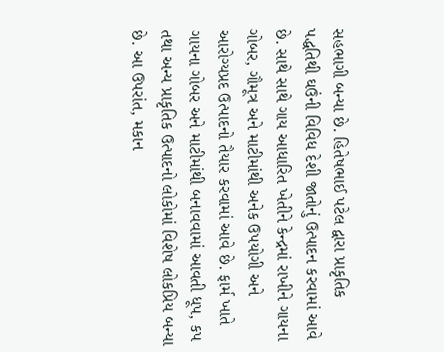સહભાગી બન્યા છે. હિતેષભાઈ પટેલ દ્વારા પ્રાકૃતિક પદ્ધતિથી ઘઉંની વિવિધ દેશી જાતોનું ઉત્પાદન કરવામાં આવે છે. સાથે સાથે ગાય આધારિત ખેતીને કેન્દ્રમાં રાખીને ગાયના ગોબર, ગૌમૂત્ર અને માટીમાંથી અનેક ઉપયોગી અને આરોગ્યપ્રદ ઉત્પાદનો તૈયાર કરવામાં આવે છે. ફાર્મ ખાતે ગાયના ગોબર અને માટીમાંથી બનાવવામાં આવતી ધૂપ, કપ તથા અન્ય પ્રાકૃતિક ઉત્પાદનો લોકોમાં વિશેષ લોકપ્રિય બન્યા છે. આ ઉપરાંત, મકાન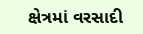ક્ષેત્રમાં વરસાદી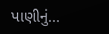પાણીનું...